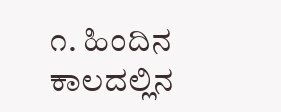೧. ಹಿಂದಿನ ಕಾಲದಲ್ಲಿನ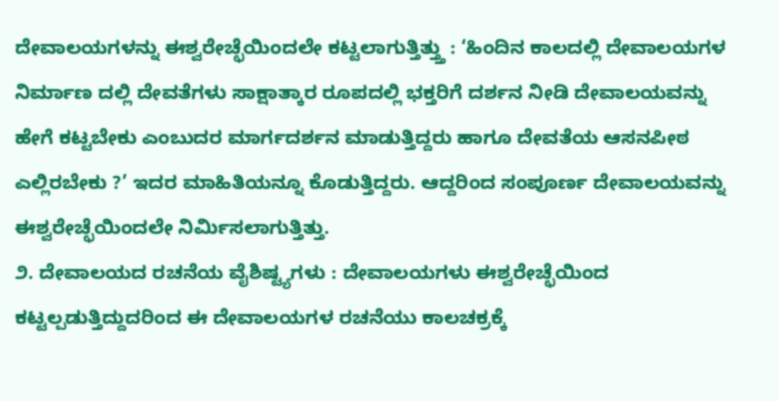ದೇವಾಲಯಗಳನ್ನು ಈಶ್ವರೇಚ್ಛೆಯಿಂದಲೇ ಕಟ್ಟಲಾಗುತ್ತಿತ್ತ್ತು : ‘ಹಿಂದಿನ ಕಾಲದಲ್ಲಿ ದೇವಾಲಯಗಳ ನಿರ್ಮಾಣ ದಲ್ಲಿ ದೇವತೆಗಳು ಸಾಕ್ಷಾತ್ಕಾರ ರೂಪದಲ್ಲಿ ಭಕ್ತರಿಗೆ ದರ್ಶನ ನೀಡಿ ದೇವಾಲಯವನ್ನು ಹೇಗೆ ಕಟ್ಟಬೇಕು ಎಂಬುದರ ಮಾರ್ಗದರ್ಶನ ಮಾಡುತ್ತಿದ್ದರು ಹಾಗೂ ದೇವತೆಯ ಆಸನಪೀಠ ಎಲ್ಲಿರಬೇಕು ?’ ಇದರ ಮಾಹಿತಿಯನ್ನೂ ಕೊಡುತ್ತಿದ್ದರು. ಆದ್ದರಿಂದ ಸಂಪೂರ್ಣ ದೇವಾಲಯವನ್ನು ಈಶ್ವರೇಚ್ಛೆಯಿಂದಲೇ ನಿರ್ಮಿಸಲಾಗುತ್ತಿತ್ತು.
೨. ದೇವಾಲಯದ ರಚನೆಯ ವೈಶಿಷ್ಟ್ಯಗಳು : ದೇವಾಲಯಗಳು ಈಶ್ವರೇಚ್ಛೆಯಿಂದ ಕಟ್ಟಲ್ಪಡುತ್ತಿದ್ದುದರಿಂದ ಈ ದೇವಾಲಯಗಳ ರಚನೆಯು ಕಾಲಚಕ್ರಕ್ಕೆ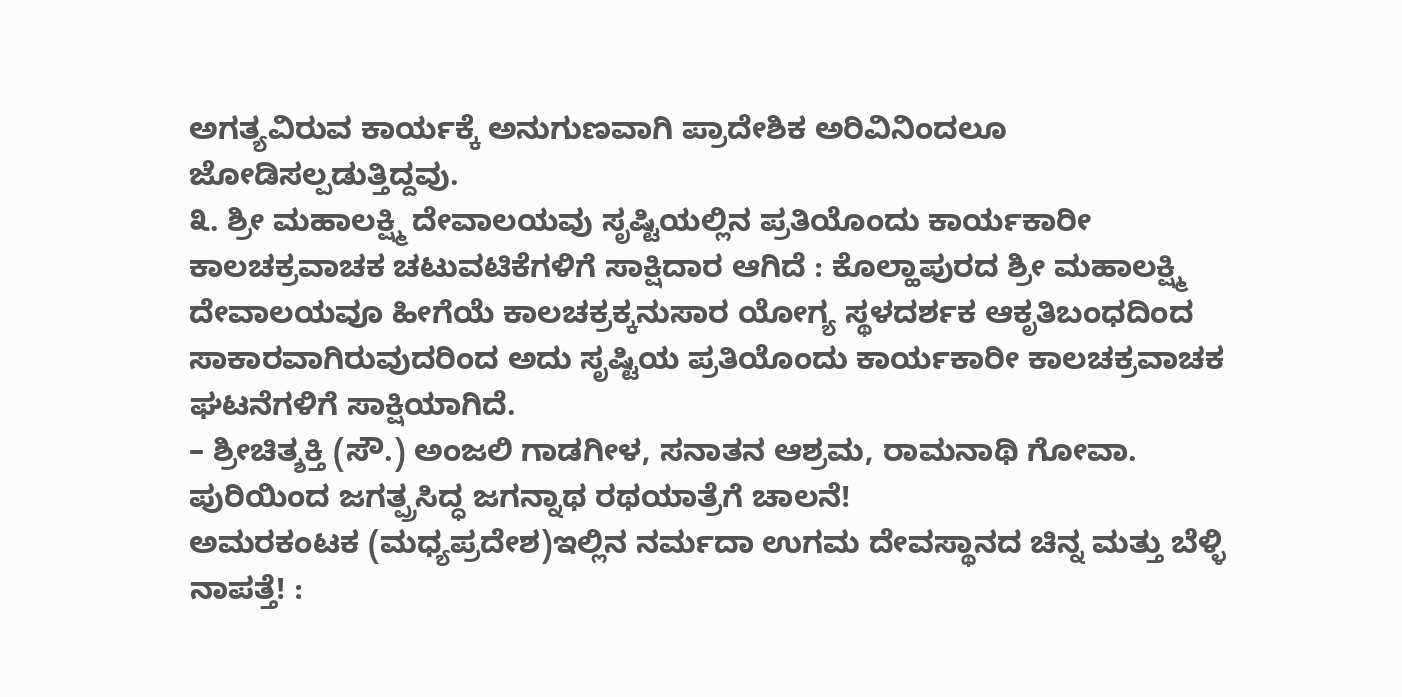ಅಗತ್ಯವಿರುವ ಕಾರ್ಯಕ್ಕೆ ಅನುಗುಣವಾಗಿ ಪ್ರಾದೇಶಿಕ ಅರಿವಿನಿಂದಲೂ ಜೋಡಿಸಲ್ಪಡುತ್ತಿದ್ದವು.
೩. ಶ್ರೀ ಮಹಾಲಕ್ಷ್ಮಿ ದೇವಾಲಯವು ಸೃಷ್ಟಿಯಲ್ಲಿನ ಪ್ರತಿಯೊಂದು ಕಾರ್ಯಕಾರೀ ಕಾಲಚಕ್ರವಾಚಕ ಚಟುವಟಿಕೆಗಳಿಗೆ ಸಾಕ್ಷಿದಾರ ಆಗಿದೆ : ಕೊಲ್ಹಾಪುರದ ಶ್ರೀ ಮಹಾಲಕ್ಷ್ಮಿ ದೇವಾಲಯವೂ ಹೀಗೆಯೆ ಕಾಲಚಕ್ರಕ್ಕನುಸಾರ ಯೋಗ್ಯ ಸ್ಥಳದರ್ಶಕ ಆಕೃತಿಬಂಧದಿಂದ ಸಾಕಾರವಾಗಿರುವುದರಿಂದ ಅದು ಸೃಷ್ಟಿಯ ಪ್ರತಿಯೊಂದು ಕಾರ್ಯಕಾರೀ ಕಾಲಚಕ್ರವಾಚಕ ಘಟನೆಗಳಿಗೆ ಸಾಕ್ಷಿಯಾಗಿದೆ.
– ಶ್ರೀಚಿತ್ಶಕ್ತಿ (ಸೌ.) ಅಂಜಲಿ ಗಾಡಗೀಳ, ಸನಾತನ ಆಶ್ರಮ, ರಾಮನಾಥಿ ಗೋವಾ.
ಪುರಿಯಿಂದ ಜಗತ್ಪ್ರಸಿದ್ಧ ಜಗನ್ನಾಥ ರಥಯಾತ್ರೆಗೆ ಚಾಲನೆ!
ಅಮರಕಂಟಕ (ಮಧ್ಯಪ್ರದೇಶ)ಇಲ್ಲಿನ ನರ್ಮದಾ ಉಗಮ ದೇವಸ್ಥಾನದ ಚಿನ್ನ ಮತ್ತು ಬೆಳ್ಳಿ ನಾಪತ್ತೆ! :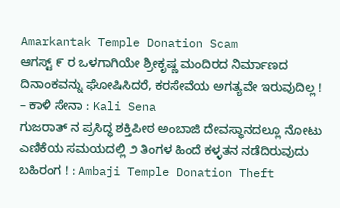Amarkantak Temple Donation Scam
ಆಗಸ್ಟ್ ೯ ರ ಒಳಗಾಗಿಯೇ ಶ್ರೀಕೃಷ್ಣ ಮಂದಿರದ ನಿರ್ಮಾಣದ ದಿನಾಂಕವನ್ನು ಘೋಷಿಸಿದರೆ, ಕರಸೇವೆಯ ಅಗತ್ಯವೇ ಇರುವುದಿಲ್ಲ ! – ಕಾಳಿ ಸೇನಾ : Kali Sena
ಗುಜರಾತ್ ನ ಪ್ರಸಿದ್ಧ ಶಕ್ತಿಪೀಠ ಅಂಬಾಜಿ ದೇವಸ್ಥಾನದಲ್ಲೂ ನೋಟು ಎಣಿಕೆಯ ಸಮಯದಲ್ಲಿ ೨ ತಿಂಗಳ ಹಿಂದೆ ಕಳ್ಳತನ ನಡೆದಿರುವುದು ಬಹಿರಂಗ ! : Ambaji Temple Donation Theft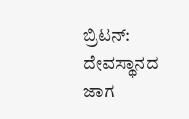ಬ್ರಿಟನ್: ದೇವಸ್ಥಾನದ ಜಾಗ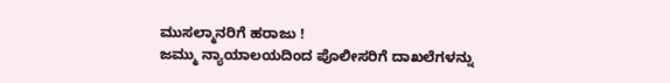ಮುಸಲ್ಮಾನರಿಗೆ ಹರಾಜು !
ಜಮ್ಮು ನ್ಯಾಯಾಲಯದಿಂದ ಪೊಲೀಸರಿಗೆ ದಾಖಲೆಗಳನ್ನು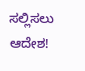ಸಲ್ಲಿಸಲು ಆದೇಶ!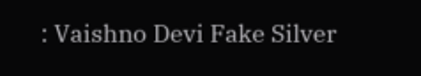: Vaishno Devi Fake Silver